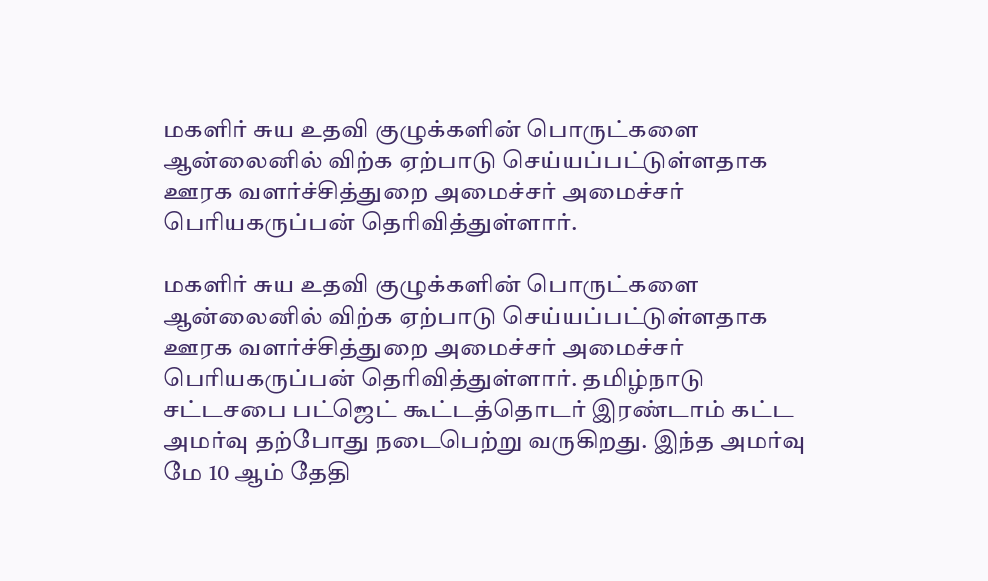மகளிர் சுய உதவி குழுக்களின் பொருட்களை ஆன்லைனில் விற்க ஏற்பாடு செய்யப்பட்டுள்ளதாக ஊரக வளர்ச்சித்துறை அமைச்சர் அமைச்சர் பெரியகருப்பன் தெரிவித்துள்ளார்.

மகளிர் சுய உதவி குழுக்களின் பொருட்களை ஆன்லைனில் விற்க ஏற்பாடு செய்யப்பட்டுள்ளதாக ஊரக வளர்ச்சித்துறை அமைச்சர் அமைச்சர் பெரியகருப்பன் தெரிவித்துள்ளார். தமிழ்நாடு சட்டசபை பட்ஜெட் கூட்டத்தொடர் இரண்டாம் கட்ட அமர்வு தற்போது நடைபெற்று வருகிறது. இந்த அமர்வு மே 10 ஆம் தேதி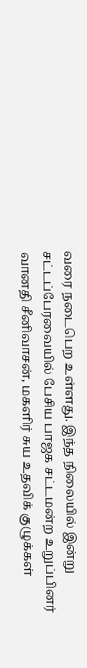வரை நடைபெற உள்ளது. இந்த நிலையில் இன்று சட்டப்பேரவையில் பேசிய பாஜக சட்டமன்ற உறுப்பினர் வானதி சீனிவாசன், மகளிர் சுய உதவிக் குழுக்கள்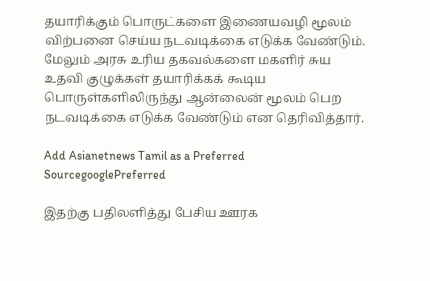தயாரிக்கும் பொருட்களை இணையவழி மூலம் விற்பனை செய்ய நடவடிக்கை எடுக்க வேண்டும். மேலும் அரசு உரிய தகவல்களை மகளிர் சுய உதவி குழுக்கள் தயாரிக்கக் கூடிய பொருள்களிலிருந்து ஆன்லைன் மூலம் பெற நடவடிக்கை எடுக்க வேண்டும் என தெரிவித்தார்.

Add Asianetnews Tamil as a Preferred SourcegooglePreferred

இதற்கு பதிலளித்து பேசிய ஊரக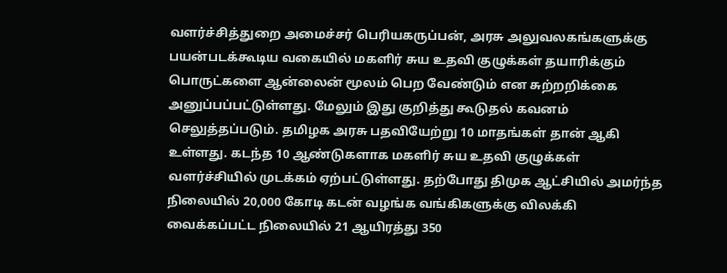வளர்ச்சித்துறை அமைச்சர் பெரியகருப்பன், அரசு அலுவலகங்களுக்கு பயன்படக்கூடிய வகையில் மகளிர் சுய உதவி குழுக்கள் தயாரிக்கும் பொருட்களை ஆன்லைன் மூலம் பெற வேண்டும் என சுற்றறிக்கை அனுப்பப்பட்டுள்ளது. மேலும் இது குறித்து கூடுதல் கவனம் செலுத்தப்படும். தமிழக அரசு பதவியேற்று 10 மாதங்கள் தான் ஆகி உள்ளது. கடந்த 10 ஆண்டுகளாக மகளிர் சுய உதவி குழுக்கள் வளர்ச்சியில் முடக்கம் ஏற்பட்டுள்ளது. தற்போது திமுக ஆட்சியில் அமர்ந்த நிலையில் 20,000 கோடி கடன் வழங்க வங்கிகளுக்கு விலக்கி வைக்கப்பட்ட நிலையில் 21 ஆயிரத்து 350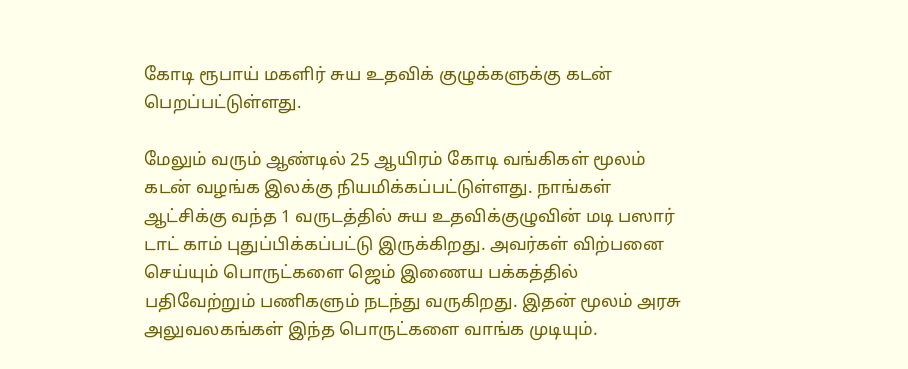கோடி ரூபாய் மகளிர் சுய உதவிக் குழுக்களுக்கு கடன் பெறப்பட்டுள்ளது.

மேலும் வரும் ஆண்டில் 25 ஆயிரம் கோடி வங்கிகள் மூலம் கடன் வழங்க இலக்கு நியமிக்கப்பட்டுள்ளது. நாங்கள் ஆட்சிக்கு வந்த 1 வருடத்தில் சுய உதவிக்குழுவின் மடி பஸார் டாட் காம் புதுப்பிக்கப்பட்டு இருக்கிறது. அவர்கள் விற்பனை செய்யும் பொருட்களை ஜெம் இணைய பக்கத்தில் பதிவேற்றும் பணிகளும் நடந்து வருகிறது. இதன் மூலம் அரசு அலுவலகங்கள் இந்த பொருட்களை வாங்க முடியும்.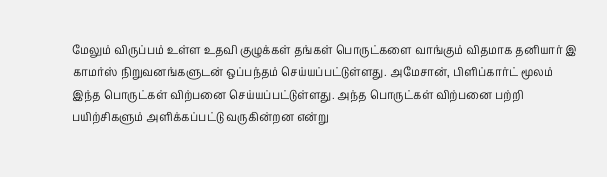மேலும் விருப்பம் உள்ள உதவி குழுக்கள் தங்கள் பொருட்களை வாங்கும் விதமாக தனியார் இ காமர்ஸ் நிறுவனங்களுடன் ஒப்பந்தம் செய்யப்பட்டுள்ளது. அமேசான், பிளிப்கார்ட் மூலம் இந்த பொருட்கள் விற்பனை செய்யப்பட்டுள்ளது. அந்த பொருட்கள் விற்பனை பற்றி பயிற்சிகளும் அளிக்கப்பட்டு வருகின்றன என்று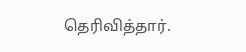தெரிவித்தார்.